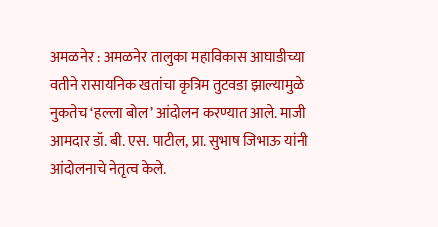अमळनेर : अमळनेर तालुका महाविकास आघाडीच्या वतीने रासायनिक खतांचा कृत्रिम तुटवडा झाल्यामुळे नुकतेच ‘हल्ला बोल’ आंदोलन करण्यात आले. माजी आमदार डॉ. बी. एस. पाटील, प्रा. सुभाष जिभाऊ यांनी आंदोलनाचे नेतृत्व केले.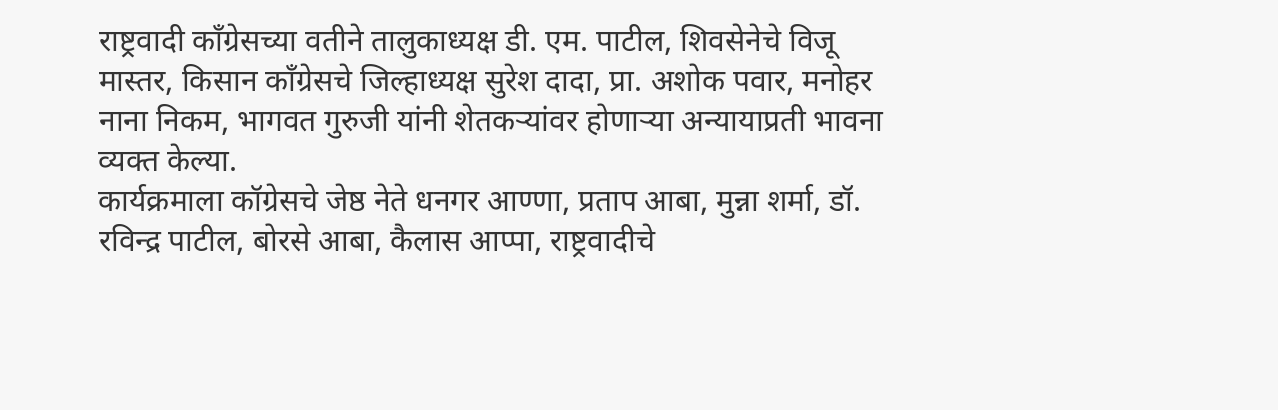राष्ट्रवादी काँग्रेसच्या वतीने तालुकाध्यक्ष डी. एम. पाटील, शिवसेनेचे विजू मास्तर, किसान काँग्रेसचे जिल्हाध्यक्ष सुरेश दादा, प्रा. अशोक पवार, मनोहर नाना निकम, भागवत गुरुजी यांनी शेतकऱ्यांवर होणाऱ्या अन्यायाप्रती भावना व्यक्त केल्या.
कार्यक्रमाला कॉग्रेसचे जेष्ठ नेते धनगर आण्णा, प्रताप आबा, मुन्ना शर्मा, डॉ. रविन्द्र पाटील, बोरसे आबा, कैलास आप्पा, राष्ट्रवादीचे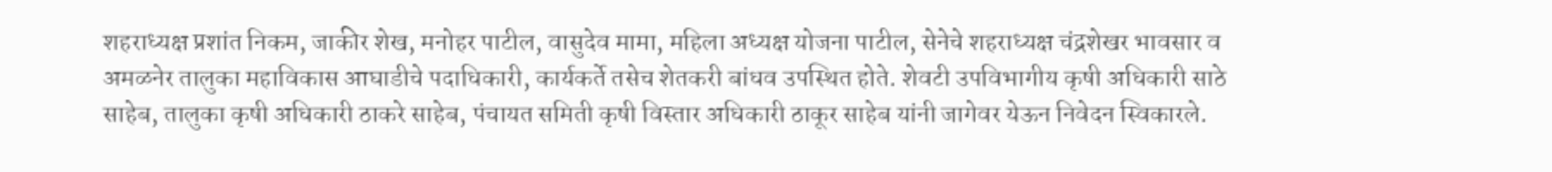शहराध्यक्ष प्रशांत निकम, जाकीर शेख, मनोहर पाटील, वासुदेव मामा, महिला अध्यक्ष योजना पाटील, सेनेचे शहराध्यक्ष चंद्रशेखर भावसार व अमळनेर तालुका महाविकास आघाडीचे पदाधिकारी, कार्यकर्ते तसेच शेतकरी बांधव उपस्थित होते. शेवटी उपविभागीय कृषी अधिकारी साठे साहेब, तालुका कृषी अधिकारी ठाकरे साहेब, पंचायत समिती कृषी विस्तार अधिकारी ठाकूर साहेब यांनी जागेवर येऊन निवेदन स्विकारले.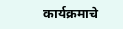कार्यक्रमाचे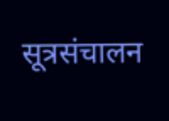सूत्रसंचालन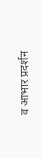व आभार प्रदर्शन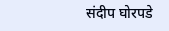संदीप घोरपडे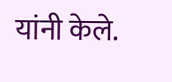यांनी केले.